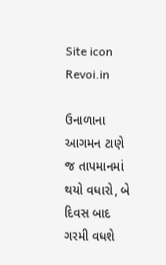Site icon Revoi.in

ઉનાળાના આગમન ટાણે જ તાપમાનમાં થયો વધારો, બે દિવસ બાદ ગરમી વધશે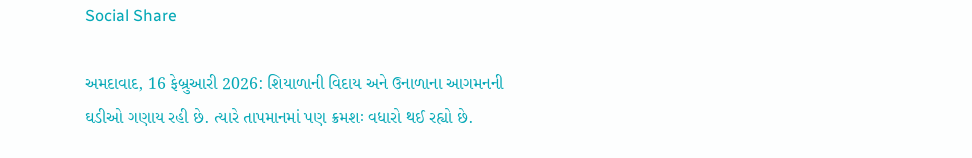Social Share

અમદાવાદ, 16 ફેબ્રુઆરી 2026: શિયાળાની વિદાય અને ઉનાળાના આગમનની ઘડીઓ ગણાય રહી છે. ત્યારે તાપમાનમાં પણ ક્રમશઃ વધારો થઈ રહ્યો છે.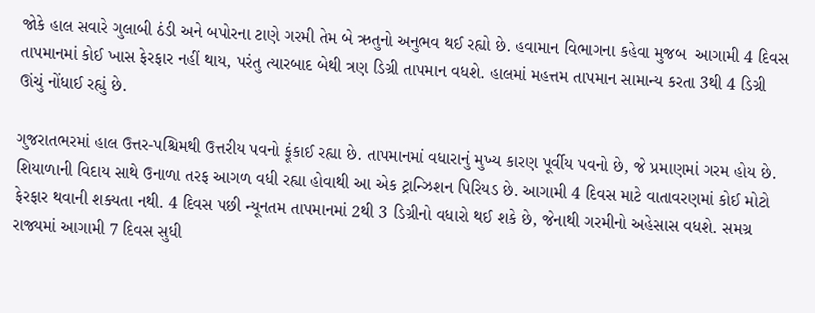જોકે હાલ સવારે ગુલાબી ઠંડી અને બપોરના ટાણે ગરમી તેમ બે ઋતુનો અનુભવ થઈ રહ્યો છે. હવામાન વિભાગના કહેવા મુજબ  આગામી 4 દિવસ તાપમાનમાં કોઈ ખાસ ફેરફાર નહીં થાય, પરંતુ ત્યારબાદ બેથી ત્રણ ડિગ્રી તાપમાન વધશે. હાલમાં મહત્તમ તાપમાન સામાન્ય કરતા 3થી 4 ડિગ્રી ઊંચું નોંધાઈ રહ્યું છે.

ગુજરાતભરમાં હાલ ઉત્તર-પશ્ચિમથી ઉત્તરીય પવનો ફૂંકાઈ રહ્યા છે. તાપમાનમાં વધારાનું મુખ્ય કારણ પૂર્વીય પવનો છે, જે પ્રમાણમાં ગરમ હોય છે. શિયાળાની વિદાય સાથે ઉનાળા તરફ આગળ વધી રહ્યા હોવાથી આ એક ટ્રાન્ઝિશન પિરિયડ છે. આગામી 4 દિવસ માટે વાતાવરણમાં કોઈ મોટો ફેરફાર થવાની શક્યતા નથી. 4 દિવસ પછી ન્યૂનતમ તાપમાનમાં 2થી 3 ડિગ્રીનો વધારો થઈ શકે છે, જેનાથી ગરમીનો અહેસાસ વધશે. સમગ્ર રાજ્યમાં આગામી 7 દિવસ સુધી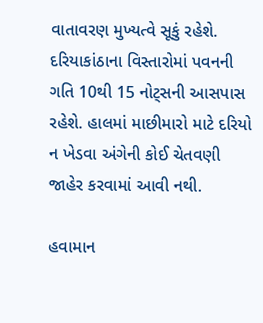વાતાવરણ મુખ્યત્વે સૂકું રહેશે. દરિયાકાંઠાના વિસ્તારોમાં પવનની ગતિ 10થી 15 નોટ્સની આસપાસ રહેશે. હાલમાં માછીમારો માટે દરિયો ન ખેડવા અંગેની કોઈ ચેતવણી જાહેર કરવામાં આવી નથી.

હવામાન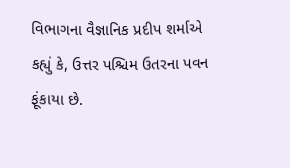વિભાગના વૈજ્ઞાનિક પ્રદીપ શર્માએ કહ્યું કે, ઉત્તર પશ્ચિમ ઉતરના પવન ફૂંકાયા છે.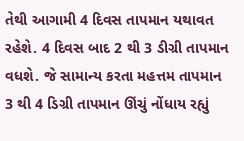તેથી આગામી 4 દિવસ તાપમાન યથાવત રહેશે. 4 દિવસ બાદ 2 થી 3 ડીગ્રી તાપમાન વધશે. જે સામાન્ય કરતા મહત્તમ તાપમાન 3 થી 4 ડિગ્રી તાપમાન ઊંચું નોંધાય રહ્યું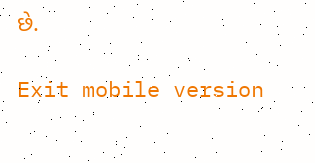છે.

Exit mobile version